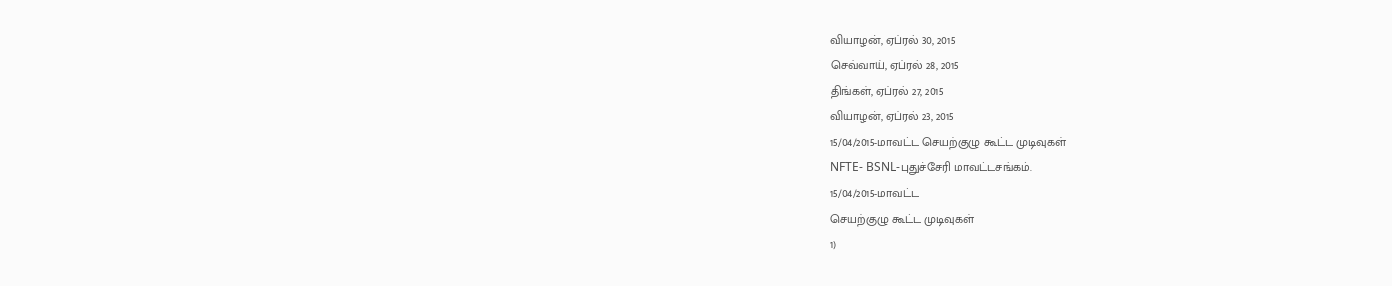வியாழன், ஏப்ரல் 30, 2015
செவ்வாய், ஏப்ரல் 28, 2015
திங்கள், ஏப்ரல் 27, 2015
வியாழன், ஏப்ரல் 23, 2015
15/04/2015-மாவட்ட செயற்குழு கூட்ட முடிவுகள்
NFTE- BSNL-புதுச்சேரி மாவட்டசங்கம்.
15/04/2015-மாவட்ட
செயற்குழு கூட்ட முடிவுகள்
1)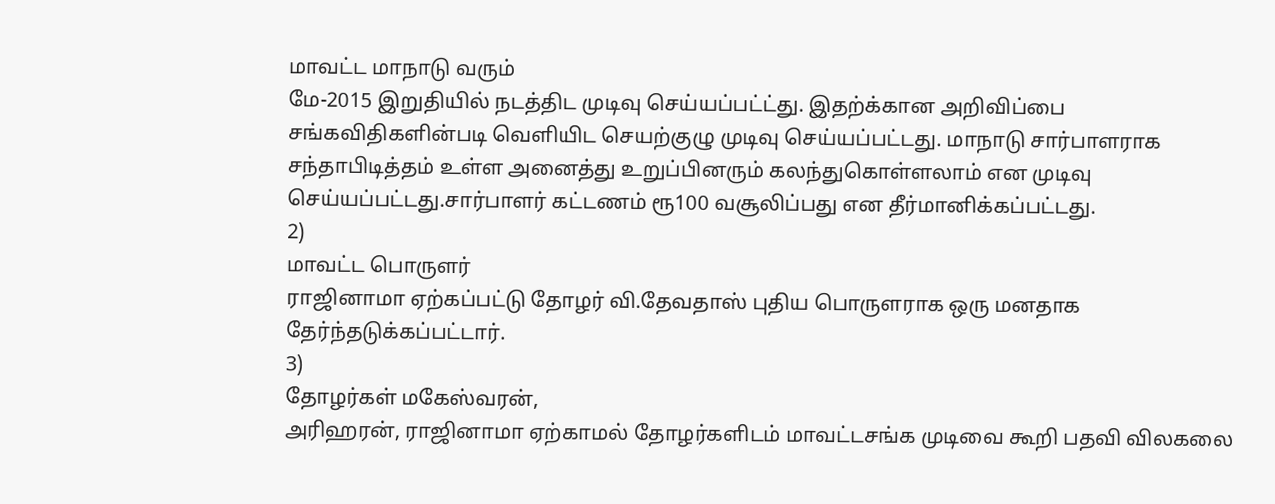மாவட்ட மாநாடு வரும்
மே-2015 இறுதியில் நடத்திட முடிவு செய்யப்பட்ட்து. இதற்க்கான அறிவிப்பை
சங்கவிதிகளின்படி வெளியிட செயற்குழு முடிவு செய்யப்பட்டது. மாநாடு சார்பாளராக
சந்தாபிடித்தம் உள்ள அனைத்து உறுப்பினரும் கலந்துகொள்ளலாம் என முடிவு
செய்யப்பட்டது.சார்பாளர் கட்டணம் ரூ100 வசூலிப்பது என தீர்மானிக்கப்பட்டது.
2)
மாவட்ட பொருளர்
ராஜினாமா ஏற்கப்பட்டு தோழர் வி.தேவதாஸ் புதிய பொருளராக ஒரு மனதாக
தேர்ந்தடுக்கப்பட்டார்.
3)
தோழர்கள் மகேஸ்வரன்,
அரிஹரன், ராஜினாமா ஏற்காமல் தோழர்களிடம் மாவட்டசங்க முடிவை கூறி பதவி விலகலை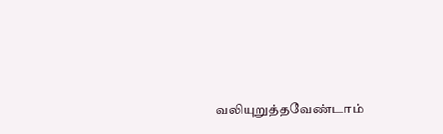வலியுறுத்தவேண்டாம்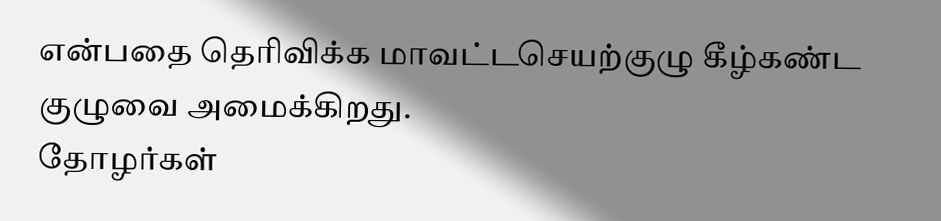என்பதை தெரிவிக்க மாவட்டசெயற்குழு கீழ்கண்ட குழுவை அமைக்கிறது.
தோழர்கள்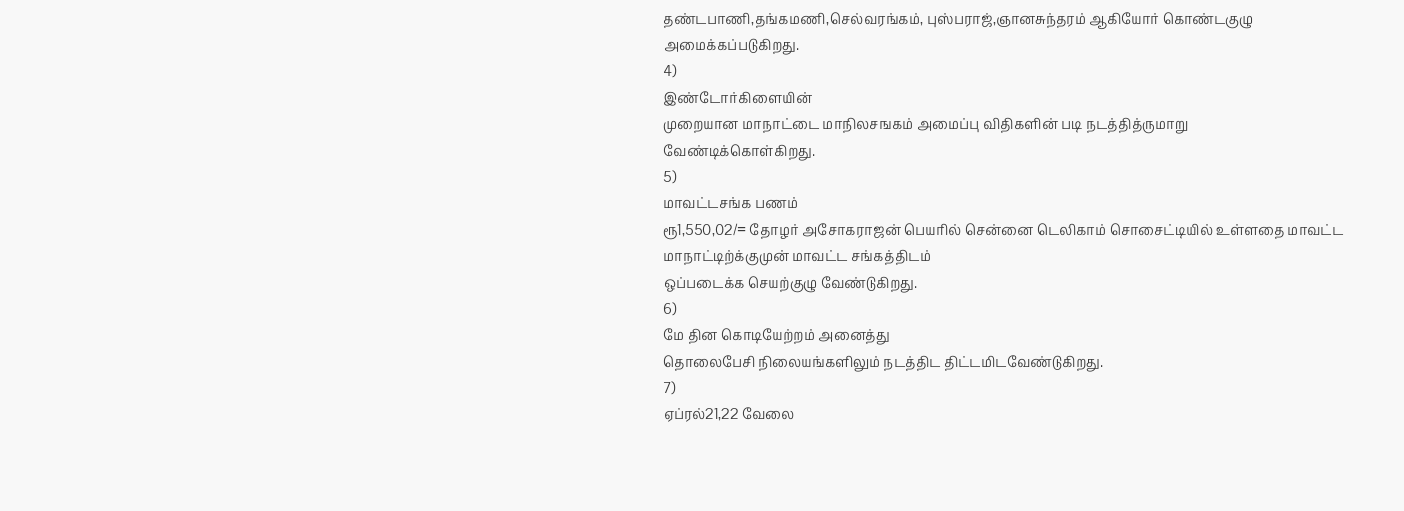தண்டபாணி,தங்கமணி,செல்வரங்கம், புஸ்பராஜ்,ஞானசுந்தரம் ஆகியோர் கொண்டகுழு
அமைக்கப்படுகிறது.
4)
இண்டோர்கிளையின்
முறையான மாநாட்டை மாநிலசஙகம் அமைப்பு விதிகளின் படி நடத்தித்ருமாறு
வேண்டிக்கொள்கிறது.
5)
மாவட்டசங்க பணம்
ரூ1,550,02/= தோழர் அசோகராஜன் பெயரில் சென்னை டெலிகாம் சொசைட்டியில் உள்ளதை மாவட்ட
மாநாட்டிற்க்குமுன் மாவட்ட சங்கத்திடம்
ஒப்படைக்க செயற்குழு வேண்டுகிறது.
6)
மே தின கொடியேற்றம் அனைத்து
தொலைபேசி நிலையங்களிலும் நடத்திட திட்டமிடவேண்டுகிறது.
7)
ஏப்ரல்21,22 வேலை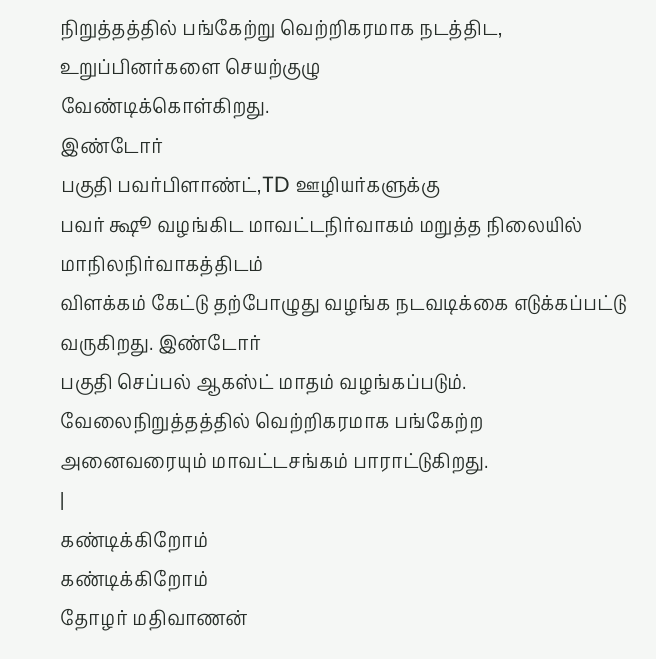நிறுத்தத்தில் பங்கேற்று வெற்றிகரமாக நடத்திட, உறுப்பினர்களை செயற்குழு
வேண்டிக்கொள்கிறது.
இண்டோர்
பகுதி பவர்பிளாண்ட்,TD ஊழியர்களுக்கு
பவர் க்ஷூ வழங்கிட மாவட்டநிர்வாகம் மறுத்த நிலையில் மாநிலநிர்வாகத்திடம்
விளக்கம் கேட்டு தற்போழுது வழங்க நடவடிக்கை எடுக்கப்பட்டு வருகிறது. இண்டோர்
பகுதி செப்பல் ஆகஸ்ட் மாதம் வழங்கப்படும்.
வேலைநிறுத்தத்தில் வெற்றிகரமாக பங்கேற்ற
அனைவரையும் மாவட்டசங்கம் பாராட்டுகிறது.
|
கண்டிக்கிறோம்
கண்டிக்கிறோம்
தோழர் மதிவாணன்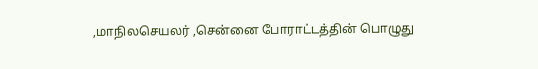,மாநிலசெயலர் ,சென்னை போராட்டத்தின் பொழுது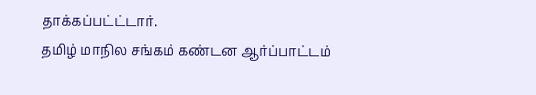தாக்கப்பட்ட்டார்.
தமிழ் மாநில சங்கம் கண்டன ஆர்ப்பாட்டம்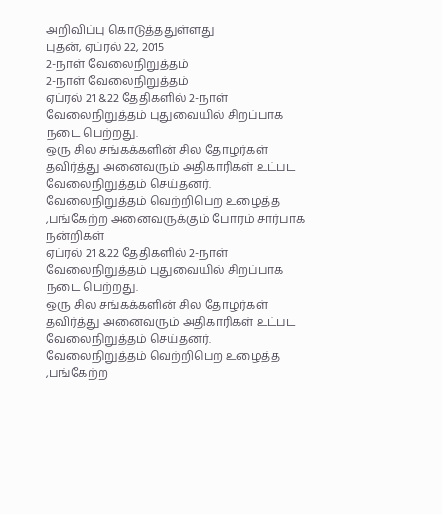அறிவிப்பு கொடுத்ததுள்ளது
புதன், ஏப்ரல் 22, 2015
2-நாள் வேலைநிறுத்தம்
2-நாள் வேலைநிறுத்தம்
ஏப்ரல் 21 &22 தேதிகளில் 2-நாள் வேலைநிறுத்தம் புதுவையில் சிறப்பாக நடை பெற்றது.
ஒரு சில சங்கக்களின் சில தோழர்கள் தவிர்த்து அனைவரும் அதிகாரிகள் உட்பட வேலைநிறுத்தம் செய்தனர்.
வேலைநிறுத்தம் வெற்றிபெற உழைத்த ,பங்கேற்ற அனைவருக்கும் போரம் சார்பாக நன்றிகள்
ஏப்ரல் 21 &22 தேதிகளில் 2-நாள் வேலைநிறுத்தம் புதுவையில் சிறப்பாக நடை பெற்றது.
ஒரு சில சங்கக்களின் சில தோழர்கள் தவிர்த்து அனைவரும் அதிகாரிகள் உட்பட வேலைநிறுத்தம் செய்தனர்.
வேலைநிறுத்தம் வெற்றிபெற உழைத்த ,பங்கேற்ற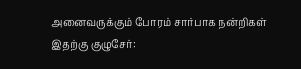அனைவருக்கும் போரம் சார்பாக நன்றிகள்
இதற்கு குழுசேர்: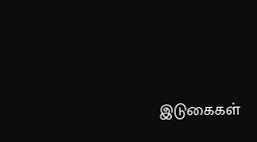இடுகைகள்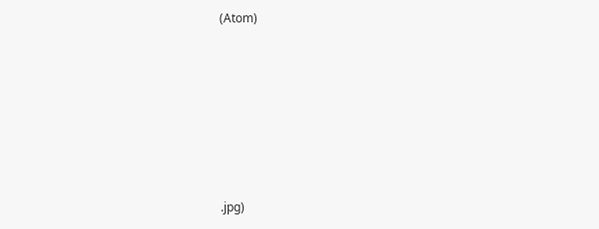(Atom)








.jpg)